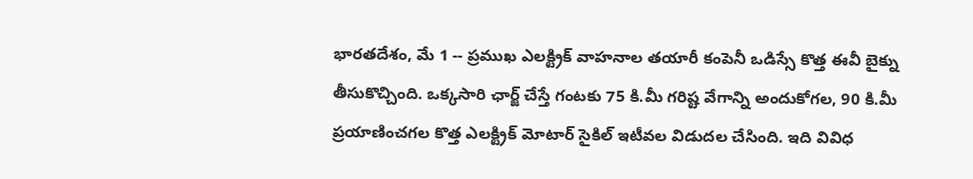భారతదేశం, మే 1 -- ప్రముఖ ఎలక్ట్రిక్ వాహనాల తయారీ కంపెనీ ఒడిస్సే కొత్త ఈవీ బైక్ను తీసుకొచ్చింది. ఒక్కసారి ఛార్జ్ చేస్తే గంటకు 75 కి.మీ గరిష్ట వేగాన్ని అందుకోగల, 90 కి.మీ ప్రయాణించగల కొత్త ఎలక్ట్రిక్ మోటార్ సైకిల్ ఇటీవల విడుదల చేసింది. ఇది వివిధ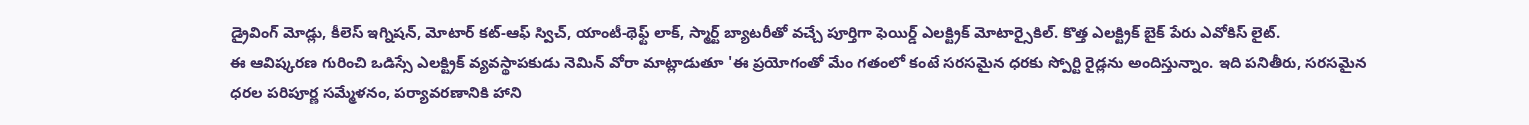డ్రైవింగ్ మోడ్లు, కీలెస్ ఇగ్నిషన్, మోటార్ కట్-ఆఫ్ స్విచ్, యాంటీ-థెఫ్ట్ లాక్, స్మార్ట్ బ్యాటరీతో వచ్చే పూర్తిగా ఫెయిర్డ్ ఎలక్ట్రిక్ మోటార్సైకిల్. కొత్త ఎలక్ట్రిక్ బైక్ పేరు ఎవోకిస్ లైట్.
ఈ ఆవిష్కరణ గురించి ఒడిస్సే ఎలక్ట్రిక్ వ్యవస్థాపకుడు నెమిన్ వోరా మాట్లాడుతూ 'ఈ ప్రయోగంతో మేం గతంలో కంటే సరసమైన ధరకు స్పోర్టి రైడ్లను అందిస్తున్నాం. ఇది పనితీరు, సరసమైన ధరల పరిపూర్ణ సమ్మేళనం, పర్యావరణానికి హాని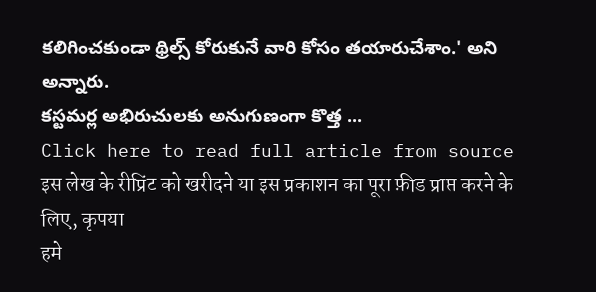కలిగించకుండా థ్రిల్స్ కోరుకునే వారి కోసం తయారుచేశాం.' అని అన్నారు.
కస్టమర్ల అభిరుచులకు అనుగుణంగా కొత్త ...
Click here to read full article from source
इस लेख के रीप्रिंट को खरीदने या इस प्रकाशन का पूरा फ़ीड प्राप्त करने के लिए, कृपया
हमे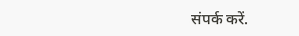संपर्क करें.